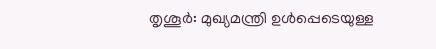തൃശൂർ: മുഖ്യമന്ത്രി ഉൾപ്പെടെയുള്ള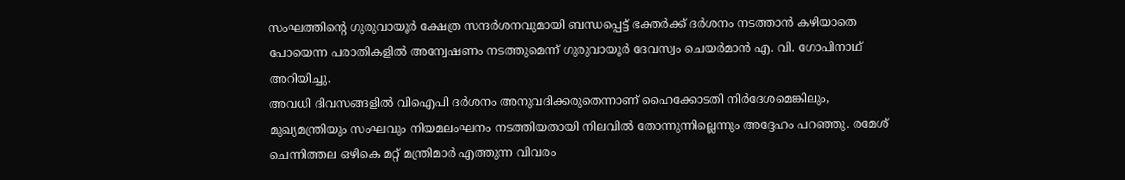സംഘത്തിന്റെ ഗുരുവായൂർ ക്ഷേത്ര സന്ദർശനവുമായി ബന്ധപ്പെട്ട് ഭക്തർക്ക് ദർശനം നടത്താൻ കഴിയാതെ പോയെന്ന പരാതികളിൽ അന്വേഷണം നടത്തുമെന്ന് ഗുരുവായൂർ ദേവസ്വം ചെയർമാൻ എ. വി. ഗോപിനാഥ് അറിയിച്ചു.
അവധി ദിവസങ്ങളിൽ വിഐപി ദർശനം അനുവദിക്കരുതെന്നാണ് ഹൈക്കോടതി നിർദേശമെങ്കിലും, മുഖ്യമന്ത്രിയും സംഘവും നിയമലംഘനം നടത്തിയതായി നിലവിൽ തോന്നുന്നില്ലെന്നും അദ്ദേഹം പറഞ്ഞു. രമേശ് ചെന്നിത്തല ഒഴികെ മറ്റ് മന്ത്രിമാർ എത്തുന്ന വിവരം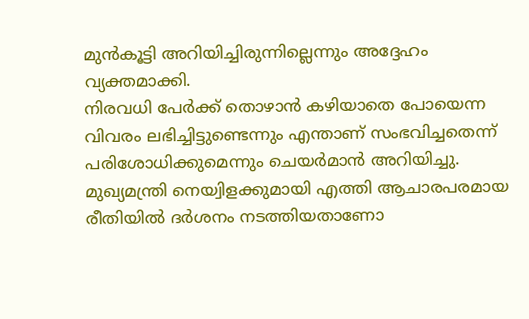മുൻകൂട്ടി അറിയിച്ചിരുന്നില്ലെന്നും അദ്ദേഹം വ്യക്തമാക്കി.
നിരവധി പേർക്ക് തൊഴാൻ കഴിയാതെ പോയെന്ന വിവരം ലഭിച്ചിട്ടുണ്ടെന്നും എന്താണ് സംഭവിച്ചതെന്ന് പരിശോധിക്കുമെന്നും ചെയർമാൻ അറിയിച്ചു. മുഖ്യമന്ത്രി നെയ്വിളക്കുമായി എത്തി ആചാരപരമായ രീതിയിൽ ദർശനം നടത്തിയതാണോ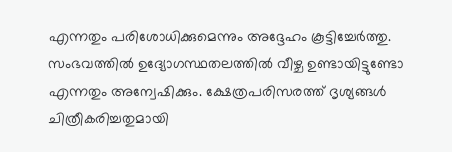എന്നതും പരിശോധിക്കുമെന്നും അദ്ദേഹം കൂട്ടിച്ചേർത്തു.
സംഭവത്തിൽ ഉദ്യോഗസ്ഥതലത്തിൽ വീഴ്ച ഉണ്ടായിട്ടുണ്ടോ എന്നതും അന്വേഷിക്കും. ക്ഷേത്രപരിസരത്ത് ദൃശ്യങ്ങൾ ചിത്രീകരിച്ചതുമായി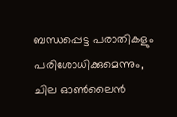ബന്ധപ്പെട്ട പരാതികളും പരിശോധിക്കുമെന്നും, ചില ഓൺലൈൻ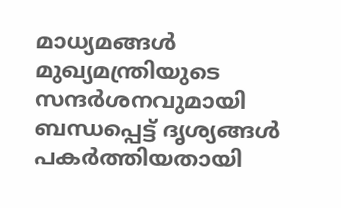മാധ്യമങ്ങൾ മുഖ്യമന്ത്രിയുടെ സന്ദർശനവുമായി ബന്ധപ്പെട്ട് ദൃശ്യങ്ങൾ പകർത്തിയതായി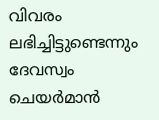വിവരം ലഭിച്ചിട്ടുണ്ടെന്നും ദേവസ്വം ചെയർമാൻ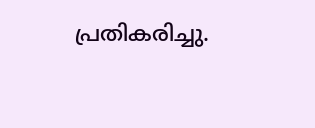പ്രതികരിച്ചു.